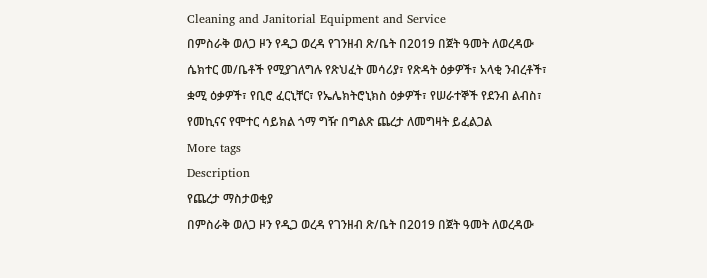Cleaning and Janitorial Equipment and Service
በምስራቅ ወለጋ ዞን የዲጋ ወረዳ የገንዘብ ጽ/ቤት በ2019 በጀት ዓመት ለወረዳው ሴክተር መ/ቤቶች የሚያገለግሉ የጽህፈት መሳሪያ፣ የጽዳት ዕቃዎች፣ አላቂ ንብረቶች፣ ቋሚ ዕቃዎች፣ የቢሮ ፈርኒቸር፣ የኤሌክትሮኒክስ ዕቃዎች፣ የሠራተኞች የደንብ ልብስ፣ የመኪናና የሞተር ሳይክል ጎማ ግዥ በግልጽ ጨረታ ለመግዛት ይፈልጋል
More tags
Description
የጨረታ ማስታወቂያ
በምስራቅ ወለጋ ዞን የዲጋ ወረዳ የገንዘብ ጽ/ቤት በ2019 በጀት ዓመት ለወረዳው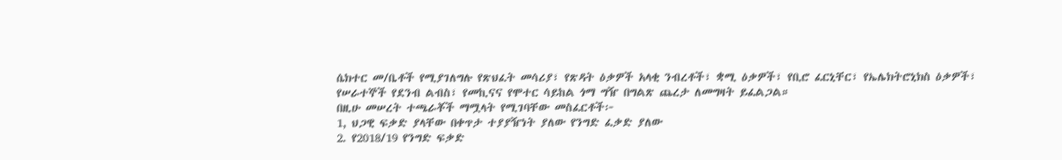ሴክተር መ/ቤቶች የሚያገለግሉ የጽህፈት መሳሪያ፣ የጽዳት ዕቃዎች አላቂ ንብረቶች፣ ቋሚ ዕቃዎች፣ የቢሮ ፈርኒቸር፣ የኤሌክትሮኒክስ ዕቃዎች፣ የሠራተኞች የደንብ ልብስ፣ የመኪናና የሞተር ሳይከል ጎማ ግዥ በግልጽ ጨረታ ለመግዛት ይፈልጋል።
በዚሁ መሠረት ተጫራቾች ማሟላት የሚገባቸው መስፈርቶች፦
1, ህጋዊ ፍቃድ ያላቸው በቀጥታ ተያያዥነት ያለው የንግድ ፈቃድ ያለው
2. የ2018/19 የንግድ ፍቃድ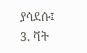ያሳደሱ፤
3. ቫት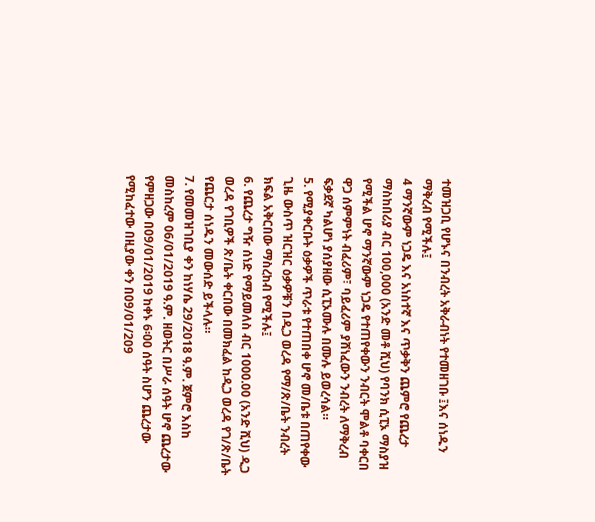ተመዝጋቢ የሆኑና በንብረት አቅራብነት የተመዘገቡ ፤እና ሰነዱን ማቅረብ የሚችሉ፤
4 ማንኛውም ነጋዴ እና አነስተኛ እና ጥቃቅን ጨምሮ የጨረታ ማስከበሪያ ብር 100,000 (አንድ መቶ ሺህ) የባንክ ሲፒኦ ማስያዝ የሚችል ሆኖ ማንኛውም ነጋዴ የተጠየቀውን ንብርት ሞልቶ ባቀርበ ዋጋ ሰምምነት ብፈሪም፣ ባይፈሪም ያሸነፈውን ንብረት ለማቅረብ ፍቃደኛ ካልሆነ ያሰያዘው ሲፒኦሙሉ በሙሉ ይወረሳል።
5. የሚያቀርቡት ዕቃዎች ጥራቱ የተጠበቀ ሆኖ መ/ቤቱ በጠየቀው ጊዜ ውስጥ ዝርዝር ዕቃዎቹን በዲጋ ወረዳ የማ/ጽ/ቤት ንብረት ክፍል አቅርበው ማስረከብ የሚችሉ፤
6. የጨረታ ግዥ ሰነድ የማይመለስ ብር 1000.00 (አንድ ሺህ) ዲጋ ወረዳ የገቢዎች ጽ/ቤት ቀርበው በመክፈል ከዲጋ ወረዳ የገ/ጽ/ቤት የጨርታ ሰነዱን መውሰድ ይችላሉ።
7. የመመዝገቢያ ቀን ከነሃሴ 29/2018 ዓ.ም. ጀምሮ እስከ መስከረም 06/01/2019 ዓ.ም. ዘወትር በሥራ ሰዓት ሆኖ ጨረታው የምዘጋው በ09/01/2019 ከቀኑ 6፡00 ሰዓት ስሆን ጨረታው የሚከፈተው በዚያው ቀን በ09/01/209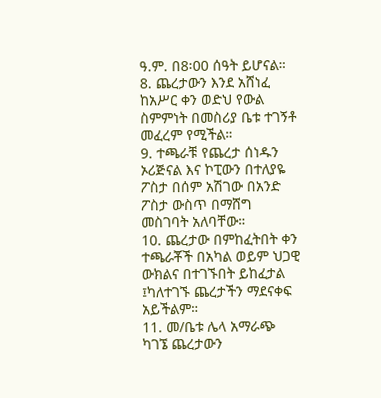ዓ.ም. በ8፡00 ሰዓት ይሆናል።
8. ጨረታውን እንደ አሸነፈ ከአሥር ቀን ወድህ የውል ስምምነት በመስሪያ ቤቱ ተገኝቶ መፈረም የሚችል።
9. ተጫራቹ የጨረታ ሰነዱን ኦሪጅናል እና ኮፒውን በተለያዬ ፖስታ በሰም አሽገው በአንድ ፖስታ ውስጥ በማሸግ መስገባት አለባቸው።
10. ጨረታው በምከፈትበት ቀን ተጫራቾች በአካል ወይም ህጋዊ ውክልና በተገኙበት ይከፈታል ፤ካለተገኙ ጨረታችን ማደናቀፍ አይችልም።
11. መ/ቤቱ ሌላ አማራጭ ካገኜ ጨረታውን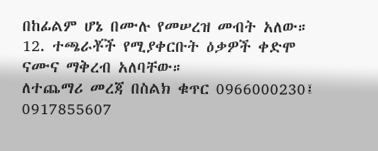በከፊልም ሆኔ በሙሉ የመሠረዝ መብት አለው።
12. ተጫራቾች የሚያቀርቡት ዕቃዎች ቀድሞ ናሙና ማቅረብ አለባቸው።
ለተጨማሪ መረጃ በስልክ ቁጥር 0966000230፤ 0917855607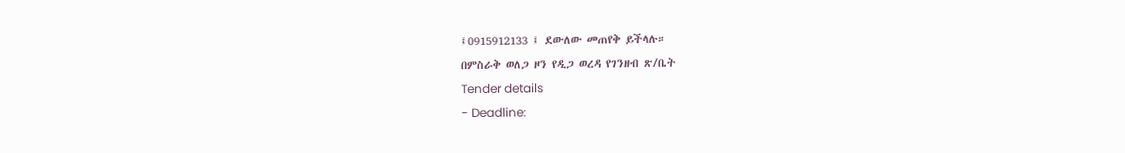፤0915912133 ፤ ደውለው መጠየቅ ይችላሉ።
በምስራቅ ወለጋ ዞን የዲጋ ወረዳ የገንዘብ ጽ/ቤት
Tender details
- Deadline: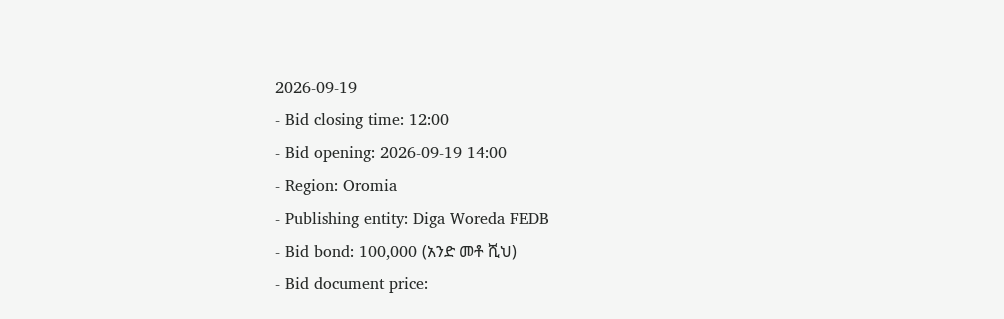2026-09-19
- Bid closing time: 12:00
- Bid opening: 2026-09-19 14:00
- Region: Oromia
- Publishing entity: Diga Woreda FEDB
- Bid bond: 100,000 (አንድ መቶ ሺህ)
- Bid document price: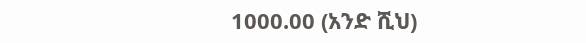1000.00 (አንድ ሺህ)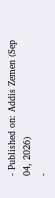- Published on: Addis Zemen (Sep 04, 2026)
-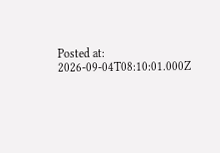Posted at: 2026-09-04T08:10:01.000Z